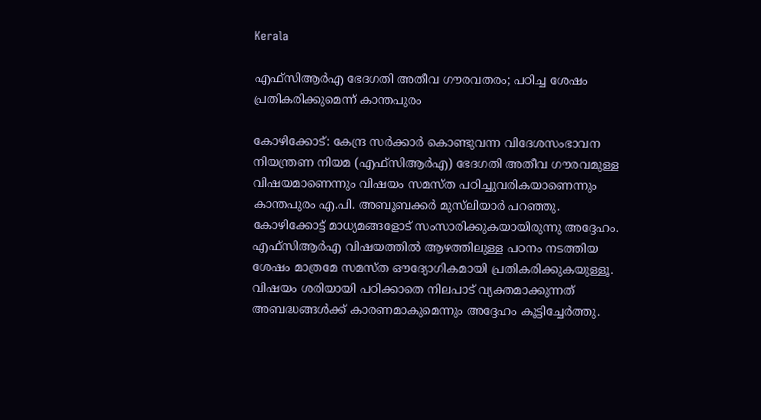Kerala

എഫ്‌സിആർഎ ഭേദഗതി അതീവ ഗൗരവതരം; പഠിച്ച ശേഷം പ്രതികരിക്കുമെന്ന് കാന്തപുരം

കോഴിക്കോട്: കേന്ദ്ര സർക്കാർ കൊണ്ടുവന്ന വിദേശസംഭാവന നിയന്ത്രണ നിയമ (എഫ്‌സിആർഎ) ഭേദഗതി അതീവ ഗൗരവമുള്ള വിഷയമാണെന്നും വിഷയം സമസ്ത പഠിച്ചുവരികയാണെന്നും കാന്തപുരം എ.പി. അബൂബക്കർ മുസ്‌ലിയാർ പറഞ്ഞു. കോഴിക്കോട്ട് മാധ്യമങ്ങളോട് സംസാരിക്കുകയായിരുന്നു അദ്ദേഹം. എഫ്‌സിആർഎ വിഷയത്തിൽ ആഴത്തിലുള്ള പഠനം നടത്തിയ ശേഷം മാത്രമേ സമസ്ത ഔദ്യോഗികമായി പ്രതികരിക്കുകയുള്ളൂ. വിഷയം ശരിയായി പഠിക്കാതെ നിലപാട് വ്യക്തമാക്കുന്നത് അബദ്ധങ്ങൾക്ക് കാരണമാകുമെന്നും അദ്ദേഹം കൂട്ടിച്ചേർത്തു.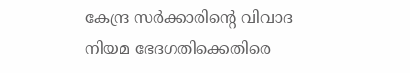കേന്ദ്ര സർക്കാരിന്റെ വിവാദ നിയമ ഭേദഗതിക്കെതിരെ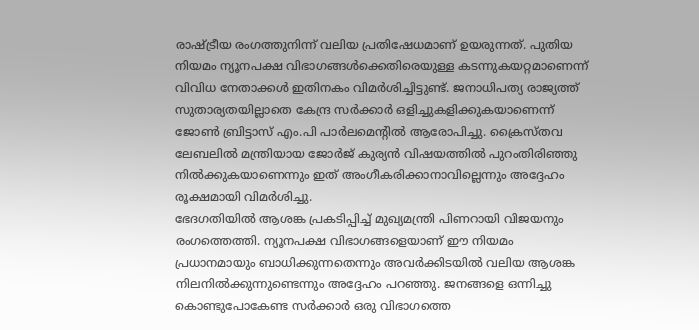രാഷ്ട്രീയ രംഗത്തുനിന്ന് വലിയ പ്രതിഷേധമാണ് ഉയരുന്നത്. പുതിയ നിയമം ന്യൂനപക്ഷ വിഭാഗങ്ങൾക്കെതിരെയുള്ള കടന്നുകയറ്റമാണെന്ന് വിവിധ നേതാക്കൾ ഇതിനകം വിമർശിച്ചിട്ടുണ്ട്. ജനാധിപത്യ രാജ്യത്ത് സുതാര്യതയില്ലാതെ കേന്ദ്ര സർക്കാർ ഒളിച്ചുകളിക്കുകയാണെന്ന് ജോൺ ബ്രിട്ടാസ് എം.പി പാർലമെന്റിൽ ആരോപിച്ചു. ക്രൈസ്തവ ലേബലിൽ മന്ത്രിയായ ജോർജ് കുര്യൻ വിഷയത്തിൽ പുറംതിരിഞ്ഞു നിൽക്കുകയാണെന്നും ഇത് അംഗീകരിക്കാനാവില്ലെന്നും അദ്ദേഹം രൂക്ഷമായി വിമർശിച്ചു.
ഭേദഗതിയിൽ ആശങ്ക പ്രകടിപ്പിച്ച് മുഖ്യമന്ത്രി പിണറായി വിജയനും രംഗത്തെത്തി. ന്യൂനപക്ഷ വിഭാഗങ്ങളെയാണ് ഈ നിയമം പ്രധാനമായും ബാധിക്കുന്നതെന്നും അവർക്കിടയിൽ വലിയ ആശങ്ക നിലനിൽക്കുന്നുണ്ടെന്നും അദ്ദേഹം പറഞ്ഞു. ജനങ്ങളെ ഒന്നിച്ചു കൊണ്ടുപോകേണ്ട സർക്കാർ ഒരു വിഭാഗത്തെ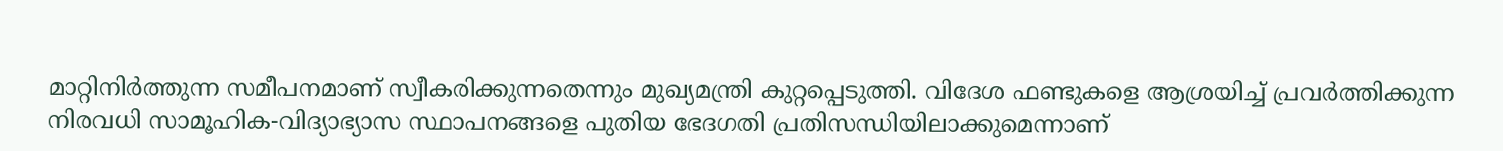മാറ്റിനിർത്തുന്ന സമീപനമാണ് സ്വീകരിക്കുന്നതെന്നും മുഖ്യമന്ത്രി കുറ്റപ്പെടുത്തി. വിദേശ ഫണ്ടുകളെ ആശ്രയിച്ച് പ്രവർത്തിക്കുന്ന നിരവധി സാമൂഹിക-വിദ്യാഭ്യാസ സ്ഥാപനങ്ങളെ പുതിയ ഭേദഗതി പ്രതിസന്ധിയിലാക്കുമെന്നാണ്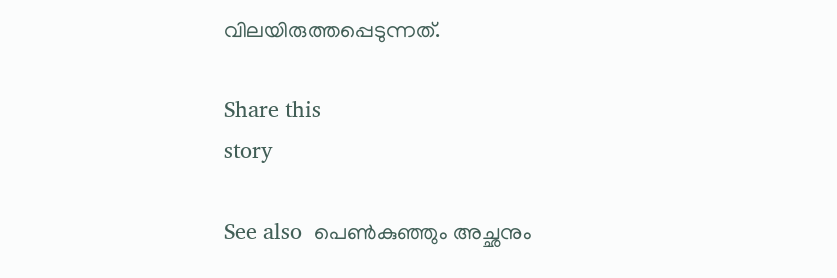വിലയിരുത്തപ്പെടുന്നത്.

Share this
story

See also  പെൺകുഞ്ഞും അച്ഛനും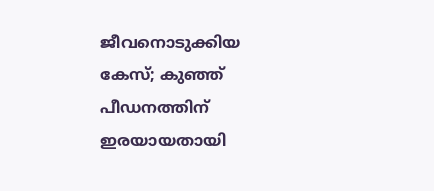ജീവനൊടുക്കിയ കേസ്; കുഞ്ഞ് പീഡനത്തിന് ഇരയായതായി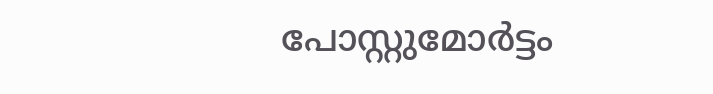പോസ്റ്റുമോർട്ടം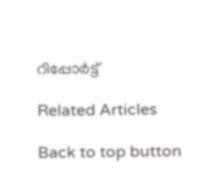റിപ്പോർട്ട്

Related Articles

Back to top button